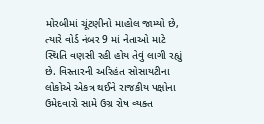મોરબીમાં ચૂંટણીનો માહોલ જામ્યો છે, ત્યારે વોર્ડ નંબર 9 માં નેતાઓ માટે સ્થિતિ વણસી રહી હોય તેવું લાગી રહ્યું છે. વિસ્તારની અરિહંત સોસાયટીના લોકોએ એકત્ર થઈને રાજકીય પક્ષોના ઉમેદવારો સામે ઉગ્ર રોષ વ્યક્ત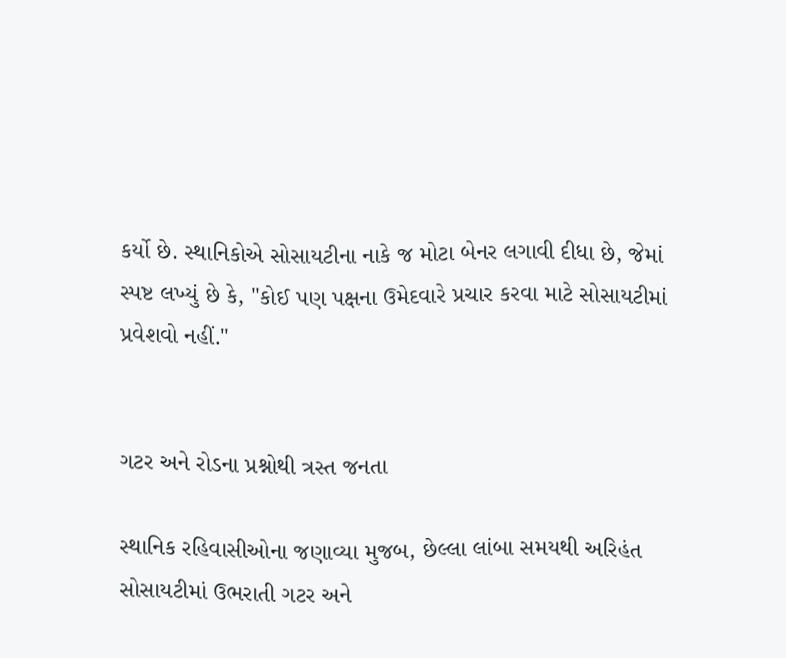કર્યો છે. સ્થાનિકોએ સોસાયટીના નાકે જ મોટા બેનર લગાવી દીધા છે, જેમાં સ્પષ્ટ લખ્યું છે કે, "કોઈ પણ પક્ષના ઉમેદવારે પ્રચાર કરવા માટે સોસાયટીમાં પ્રવેશવો નહીં."


ગટર અને રોડના પ્રશ્નોથી ત્રસ્ત જનતા

સ્થાનિક રહિવાસીઓના જણાવ્યા મુજબ, છેલ્લા લાંબા સમયથી અરિહંત સોસાયટીમાં ઉભરાતી ગટર અને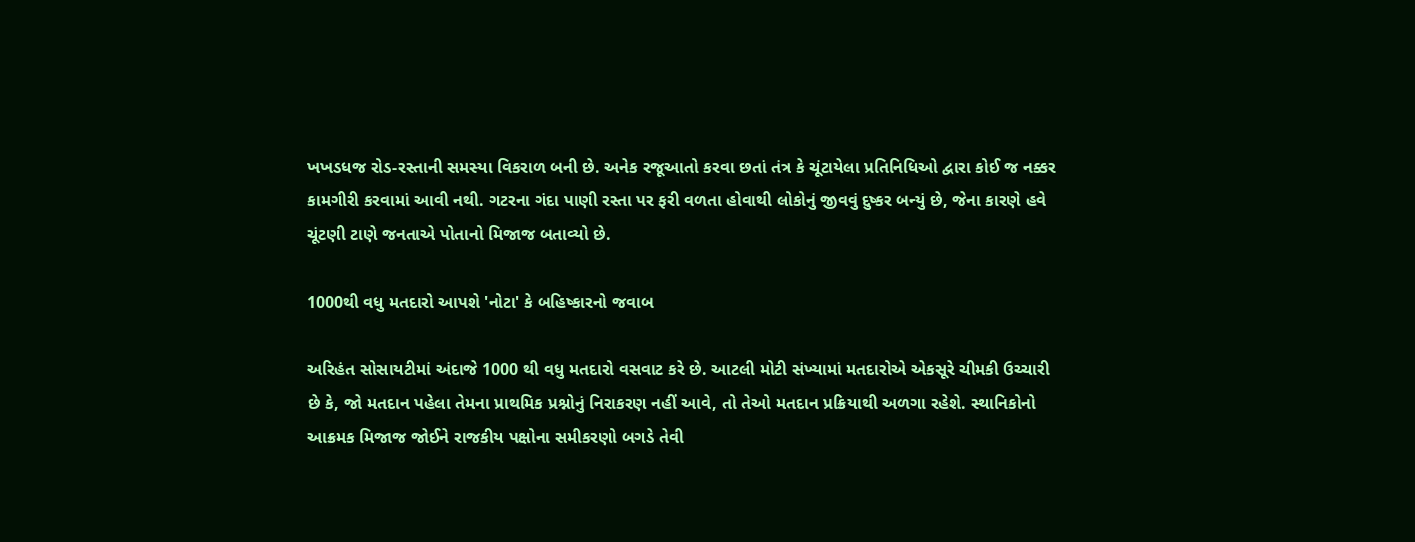ખખડધજ રોડ-રસ્તાની સમસ્યા વિકરાળ બની છે. અનેક રજૂઆતો કરવા છતાં તંત્ર કે ચૂંટાયેલા પ્રતિનિધિઓ દ્વારા કોઈ જ નક્કર કામગીરી કરવામાં આવી નથી. ગટરના ગંદા પાણી રસ્તા પર ફરી વળતા હોવાથી લોકોનું જીવવું દુષ્કર બન્યું છે, જેના કારણે હવે ચૂંટણી ટાણે જનતાએ પોતાનો મિજાજ બતાવ્યો છે.

1000થી વધુ મતદારો આપશે 'નોટા' કે બહિષ્કારનો જવાબ

અરિહંત સોસાયટીમાં અંદાજે 1000 થી વધુ મતદારો વસવાટ કરે છે. આટલી મોટી સંખ્યામાં મતદારોએ એકસૂરે ચીમકી ઉચ્ચારી છે કે, જો મતદાન પહેલા તેમના પ્રાથમિક પ્રશ્નોનું નિરાકરણ નહીં આવે, તો તેઓ મતદાન પ્રક્રિયાથી અળગા રહેશે. સ્થાનિકોનો આક્રમક મિજાજ જોઈને રાજકીય પક્ષોના સમીકરણો બગડે તેવી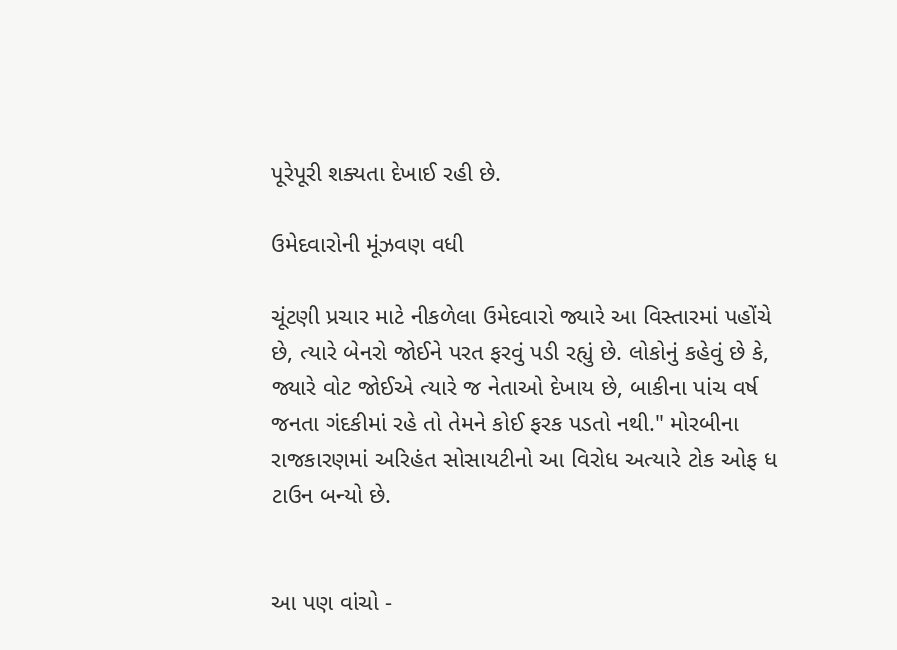પૂરેપૂરી શક્યતા દેખાઈ રહી છે.

ઉમેદવારોની મૂંઝવણ વધી

ચૂંટણી પ્રચાર માટે નીકળેલા ઉમેદવારો જ્યારે આ વિસ્તારમાં પહોંચે છે, ત્યારે બેનરો જોઈને પરત ફરવું પડી રહ્યું છે. લોકોનું કહેવું છે કે, જ્યારે વોટ જોઈએ ત્યારે જ નેતાઓ દેખાય છે, બાકીના પાંચ વર્ષ જનતા ગંદકીમાં રહે તો તેમને કોઈ ફરક પડતો નથી." મોરબીના રાજકારણમાં અરિહંત સોસાયટીનો આ વિરોધ અત્યારે ટોક ઓફ ધ ટાઉન બન્યો છે.


આ પણ વાંચો -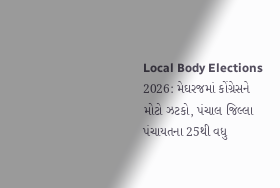Local Body Elections 2026: મેઘરજમાં કોંગ્રેસને મોટો ઝટકો, પંચાલ જિલ્લા પંચાયતના 25થી વધુ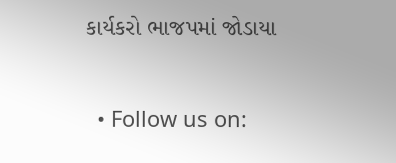કાર્યકરો ભાજપમાં જોડાયા


  • Follow us on: